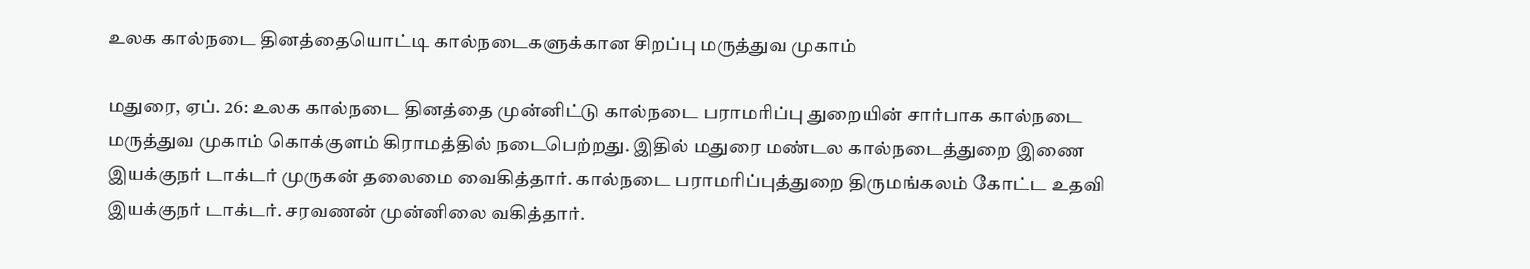உலக கால்நடை தினத்தையொட்டி கால்நடைகளுக்கான சிறப்பு மருத்துவ முகாம்

மதுரை, ஏப். 26: உலக கால்நடை தினத்தை முன்னிட்டு கால்நடை பராமரிப்பு துறையின் சார்பாக கால்நடை மருத்துவ முகாம் கொக்குளம் கிராமத்தில் நடைபெற்றது. இதில் மதுரை மண்டல கால்நடைத்துறை இணை இயக்குநர் டாக்டர் முருகன் தலைமை வைகித்தார். கால்நடை பராமரிப்புத்துறை திருமங்கலம் கோட்ட உதவி இயக்குநர் டாக்டர். சரவணன் முன்னிலை வகித்தார்.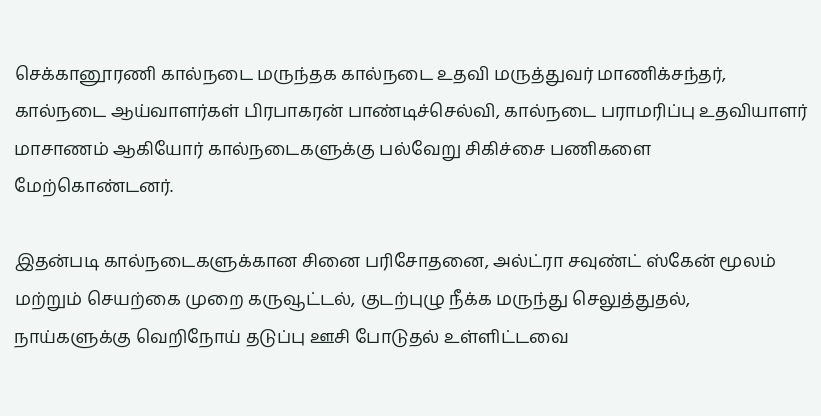செக்கானூரணி கால்நடை மருந்தக கால்நடை உதவி மருத்துவர் மாணிக்சந்தர், கால்நடை ஆய்வாளர்கள் பிரபாகரன் பாண்டிச்செல்வி, கால்நடை பராமரிப்பு உதவியாளர் மாசாணம் ஆகியோர் கால்நடைகளுக்கு பல்வேறு சிகிச்சை பணிகளை மேற்கொண்டனர்.

இதன்படி கால்நடைகளுக்கான சினை பரிசோதனை, அல்ட்ரா சவுண்ட் ஸ்கேன் மூலம் மற்றும் செயற்கை முறை கருவூட்டல், குடற்புழு நீக்க மருந்து செலுத்துதல், நாய்களுக்கு வெறிநோய் தடுப்பு ஊசி போடுதல் உள்ளிட்டவை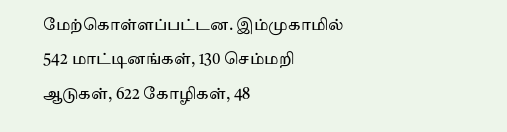மேற்கொள்ளப்பட்டன. இம்முகாமில் 542 மாட்டினங்கள், 130 செம்மறி ஆடுகள், 622 கோழிகள், 48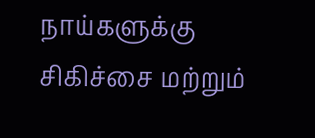நாய்களுக்கு சிகிச்சை மற்றும்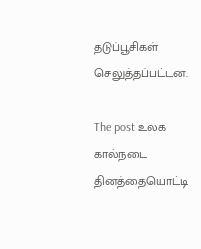தடுப்பூசிகள் செலுத்தப்பட்டன.

The post உலக கால்நடை தினத்தையொட்டி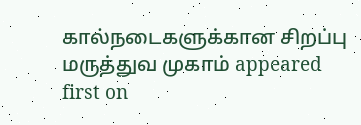கால்நடைகளுக்கான சிறப்பு மருத்துவ முகாம் appeared first on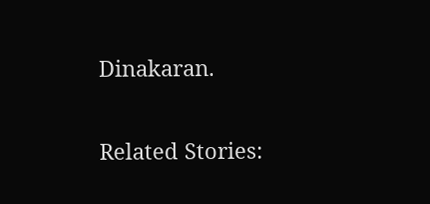Dinakaran.

Related Stories: